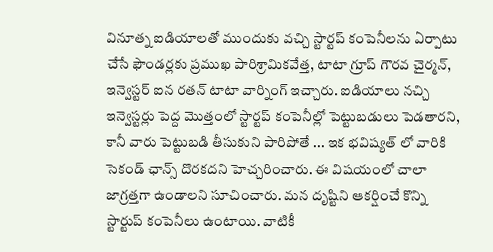వినూత్న ఐడియాలతో ముందుకు వచ్చి స్టార్టప్ కంపెనీలను ఏర్పాటు చేసే ఫౌండర్లకు ప్రముఖ పారిశ్రామికవేత్త, టాటా గ్రూప్ గౌరవ చైర్మన్, ఇన్వెస్టర్ ఐన రతన్ టాటా వార్నింగ్ ఇచ్చారు. ఐడియాలు నచ్చి ఇన్వెస్టర్లు పెద్ద మొత్తంలో స్టార్టప్ కంపెనీల్లో పెట్టుబడులు పెడతారని, కానీ వారు పెట్టుబడి తీసుకుని పారిపోతే ... ఇక భవిష్యత్ లో వారికి సెకండ్ ఛాన్స్ దొరకదని హెచ్చరించారు. ఈ విషయంలో చాలా జాగ్రత్తగా ఉండాలని సూచించారు. మన దృష్టిని ఆకర్షించే కొన్ని స్టార్టుప్ కంపెనీలు ఉంటాయి. వాటికీ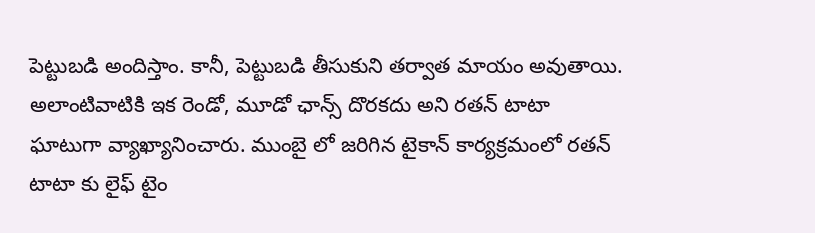పెట్టుబడి అందిస్తాం. కానీ, పెట్టుబడి తీసుకుని తర్వాత మాయం అవుతాయి. అలాంటివాటికి ఇక రెండో, మూడో ఛాన్స్ దొరకదు అని రతన్ టాటా ఘాటుగా వ్యాఖ్యానించారు. ముంబై లో జరిగిన టైకాన్ కార్యక్రమంలో రతన్ టాటా కు లైఫ్ టైం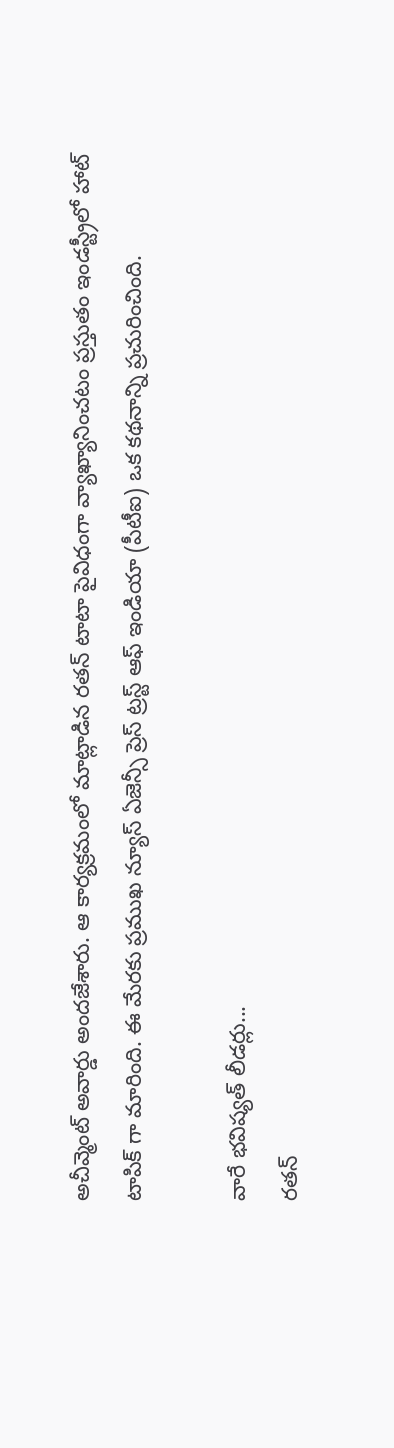అచీవ్మెంట్ అవార్డు అందజేశారు. ఆ కార్యక్రమంలో మాట్లాడిన రతన్ టాటా పైవిధంగా వ్యాఖ్యానించటం ప్రస్తుతం ఇండస్ట్రీలో హాట్ టాపిక్ గా మారింది. ఈ మేరకు ప్రముఖ న్యూస్ ఏజెన్సీ ప్రెస్ ట్రస్ట్ ఆఫ్ ఇండియా (పీటీఐ) ఒక కథనాన్ని ప్రచురించింది.

వారే భవిష్యత్ లీడర్లు...
రతన్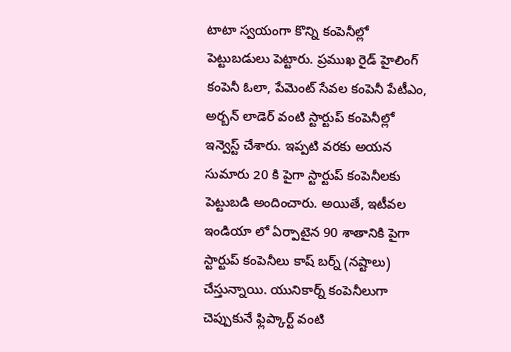టాటా స్వయంగా కొన్ని కంపెనీల్లో పెట్టుబడులు పెట్టారు. ప్రముఖ రైడ్ హైలింగ్ కంపెనీ ఓలా, పేమెంట్ సేవల కంపెనీ పేటీఎం, అర్బన్ లాడెర్ వంటి స్టార్టుప్ కంపెనీల్లో ఇన్వెస్ట్ చేశారు. ఇప్పటి వరకు అయన సుమారు 20 కి పైగా స్టార్టుప్ కంపెనీలకు పెట్టుబడి అందించారు. అయితే, ఇటీవల ఇండియా లో ఏర్పాటైన 90 శాతానికి పైగా స్టార్టుప్ కంపెనీలు కాష్ బర్న్ (నష్టాలు) చేస్తున్నాయి. యునికార్న్ కంపెనీలుగా చెప్పుకునే ఫ్లిప్కార్ట్ వంటి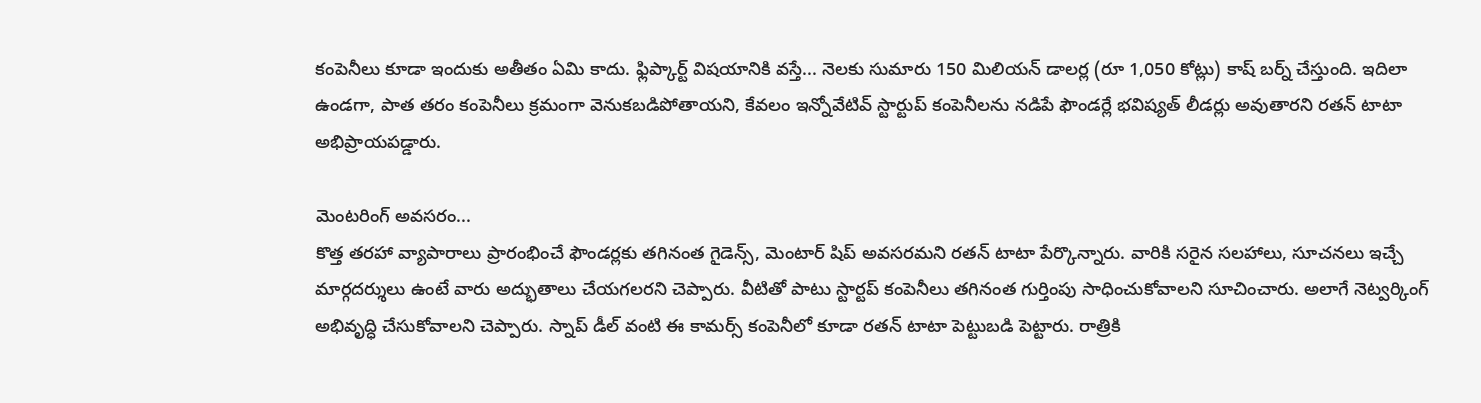కంపెనీలు కూడా ఇందుకు అతీతం ఏమి కాదు. ఫ్లిప్కార్ట్ విషయానికి వస్తే... నెలకు సుమారు 150 మిలియన్ డాలర్ల (రూ 1,050 కోట్లు) కాష్ బర్న్ చేస్తుంది. ఇదిలా ఉండగా, పాత తరం కంపెనీలు క్రమంగా వెనుకబడిపోతాయని, కేవలం ఇన్నోవేటివ్ స్టార్టుప్ కంపెనీలను నడిపే ఫౌండర్లే భవిష్యత్ లీడర్లు అవుతారని రతన్ టాటా అభిప్రాయపడ్డారు.

మెంటరింగ్ అవసరం...
కొత్త తరహా వ్యాపారాలు ప్రారంభించే ఫౌండర్లకు తగినంత గైడెన్స్, మెంటార్ షిప్ అవసరమని రతన్ టాటా పేర్కొన్నారు. వారికి సరైన సలహాలు, సూచనలు ఇచ్చే మార్గదర్శులు ఉంటే వారు అద్భుతాలు చేయగలరని చెప్పారు. వీటితో పాటు స్టార్టప్ కంపెనీలు తగినంత గుర్తింపు సాధించుకోవాలని సూచించారు. అలాగే నెట్వర్కింగ్ అభివృద్ధి చేసుకోవాలని చెప్పారు. స్నాప్ డీల్ వంటి ఈ కామర్స్ కంపెనీలో కూడా రతన్ టాటా పెట్టుబడి పెట్టారు. రాత్రికి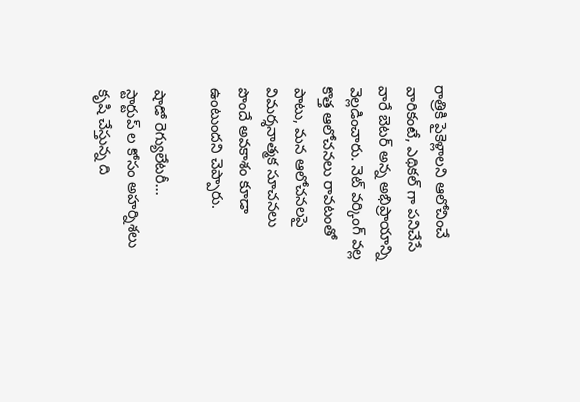రాత్రికి పైకెళ్లాలని ఆలోచించే వారికంటే, ఎథికల్ గా పనిచేసే వారే బెటర్ అన్న అభిప్రాయాన్ని వెల్లడించారు. నెట్ వర్కింగ్ వల్ల కొత్త ఆలోచనలు రావటంతో పాటు, మన ఆలోచనలపై విమర్శనాత్మక సూచనలు పొందే అవకాశం కూడా ఉంటుందని చెప్పారు.

షాడో రెగ్యులేటరీ...
స్టార్టుప్ ల కోసం అహర్నిశలు కృషి చేస్తున్న ది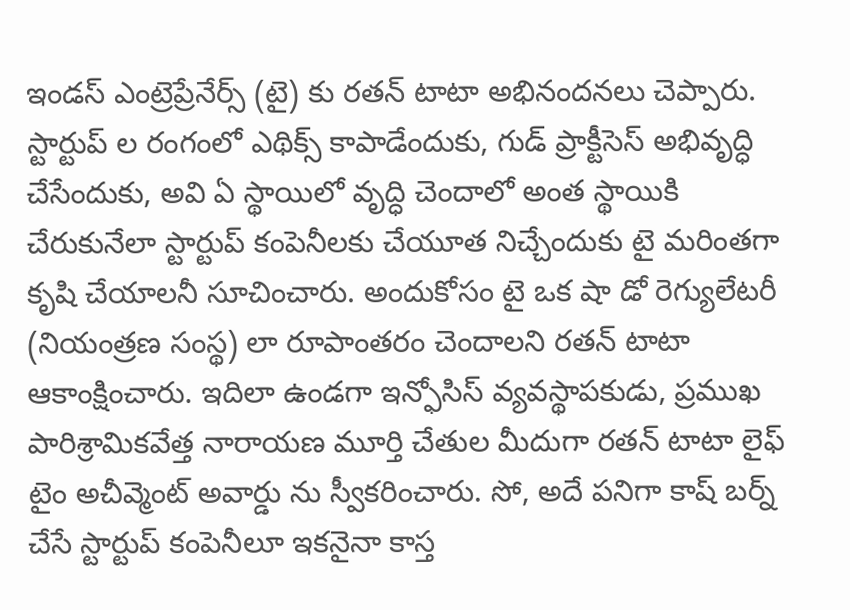ఇండస్ ఎంట్రెప్రేనేర్స్ (టై) కు రతన్ టాటా అభినందనలు చెప్పారు. స్టార్టుప్ ల రంగంలో ఎథిక్స్ కాపాడేందుకు, గుడ్ ప్రాక్టీసెస్ అభివృద్ధి చేసేందుకు, అవి ఏ స్థాయిలో వృద్ధి చెందాలో అంత స్థాయికి చేరుకునేలా స్టార్టుప్ కంపెనీలకు చేయూత నిచ్చేందుకు టై మరింతగా కృషి చేయాలనీ సూచించారు. అందుకోసం టై ఒక షా డో రెగ్యులేటరీ (నియంత్రణ సంస్థ) లా రూపాంతరం చెందాలని రతన్ టాటా ఆకాంక్షించారు. ఇదిలా ఉండగా ఇన్ఫోసిస్ వ్యవస్థాపకుడు, ప్రముఖ పారిశ్రామికవేత్త నారాయణ మూర్తి చేతుల మీదుగా రతన్ టాటా లైఫ్ టైం అచీవ్మెంట్ అవార్డు ను స్వీకరించారు. సో, అదే పనిగా కాష్ బర్న్ చేసే స్టార్టుప్ కంపెనీలూ ఇకనైనా కాస్త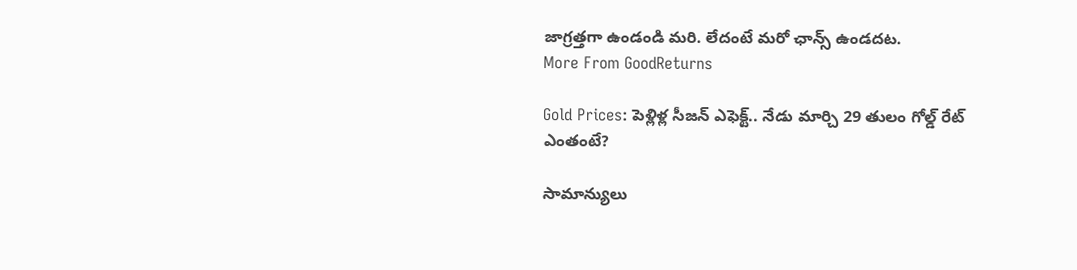జాగ్రత్తగా ఉండండి మరి. లేదంటే మరో ఛాన్స్ ఉండదట.
More From GoodReturns

Gold Prices: పెళ్లిళ్ల సీజన్ ఎఫెక్ట్.. నేడు మార్చి 29 తులం గోల్డ్ రేట్ ఎంతంటే?

సామాన్యులు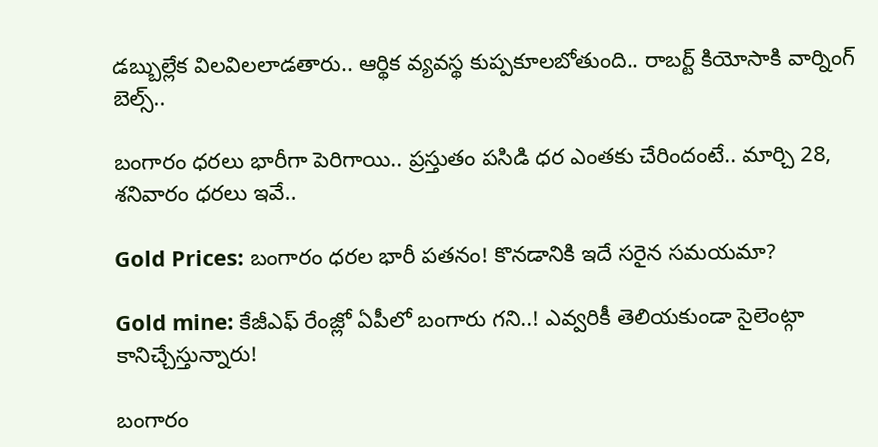డబ్బుల్లేక విలవిలలాడతారు.. ఆర్థిక వ్యవస్థ కుప్పకూలబోతుంది.. రాబర్ట్ కియోసాకి వార్నింగ్ బెల్స్..

బంగారం ధరలు భారీగా పెరిగాయి.. ప్రస్తుతం పసిడి ధర ఎంతకు చేరిందంటే.. మార్చి 28, శనివారం ధరలు ఇవే..

Gold Prices: బంగారం ధరల భారీ పతనం! కొనడానికి ఇదే సరైన సమయమా?

Gold mine: కేజీఎఫ్ రేంజ్లో ఏపీలో బంగారు గని..! ఎవ్వరికీ తెలియకుండా సైలెంట్గా కానిచ్చేస్తున్నారు!

బంగారం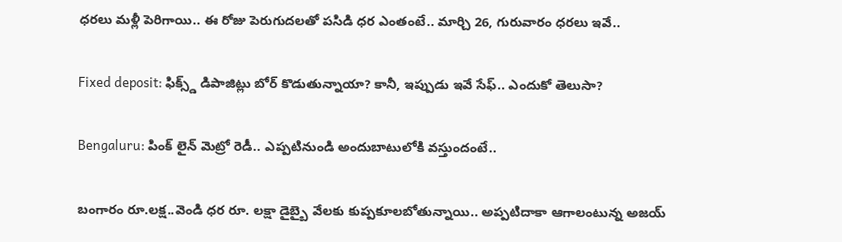ధరలు మళ్లీ పెరిగాయి.. ఈ రోజు పెరుగుదలతో పసిడి ధర ఎంతంటే.. మార్చి 26, గురువారం ధరలు ఇవే..

Fixed deposit: ఫిక్స్డ్ డిపాజిట్లు బోర్ కొడుతున్నాయా? కానీ, ఇప్పుడు ఇవే సేఫ్.. ఎందుకో తెలుసా?

Bengaluru: పింక్ లైన్ మెట్రో రెడీ.. ఎప్పటినుండి అందుబాటులోకి వస్తుందంటే..

బంగారం రూ.లక్ష..వెండి ధర రూ. లక్షా డైబ్బై వేలకు కుప్పకూలబోతున్నాయి.. అప్పటిదాకా ఆగాలంటున్న అజయ్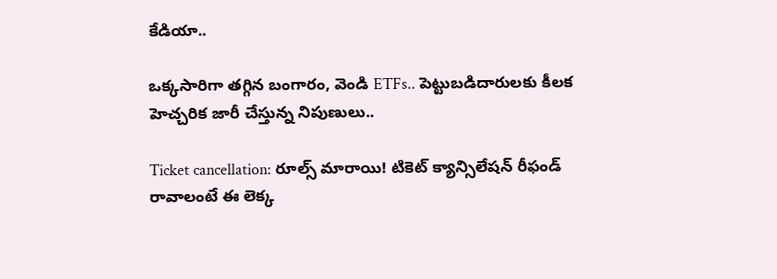కేడియా..

ఒక్కసారిగా తగ్గిన బంగారం, వెండి ETFs.. పెట్టుబడిదారులకు కీలక హెచ్చరిక జారీ చేస్తున్న నిపుణులు..

Ticket cancellation: రూల్స్ మారాయి! టికెట్ క్యాన్సిలేషన్ రీఫండ్ రావాలంటే ఈ లెక్క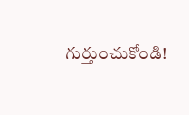గుర్తుంచుకోండి!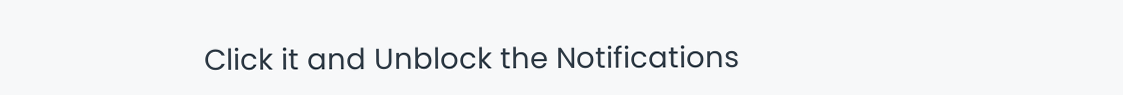Click it and Unblock the Notifications